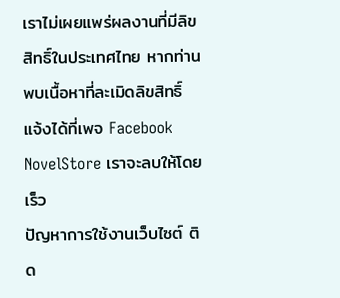เราไม่เผยแพร่ผลงานที่มีลิขสิทธิ์ในประเทศไทย หากท่านพบเนื้อหาที่ละเมิดลิขสิทธิ์ แจ้งได้ที่เพจ Facebook NovelStore เราจะลบให้โดยเร็ว
ปัญหาการใช้งานเว็บไซต์ ติด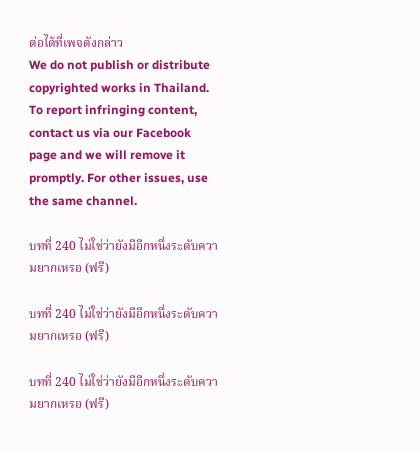ต่อได้ที่เพจดังกล่าว
We do not publish or distribute copyrighted works in Thailand. To report infringing content, contact us via our Facebook page and we will remove it promptly. For other issues, use the same channel.

บทที่ 240 ไม่ใช่ว่ายังมีอีกหนึ่งระดับความยากเหรอ (ฟรี)

บทที่ 240 ไม่ใช่ว่ายังมีอีกหนึ่งระดับความยากเหรอ (ฟรี)

บทที่ 240 ไม่ใช่ว่ายังมีอีกหนึ่งระดับความยากเหรอ (ฟรี)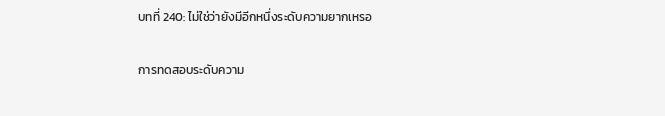บทที่ 240: ไม่ใช่ว่ายังมีอีกหนึ่งระดับความยากเหรอ

การทดสอบระดับความ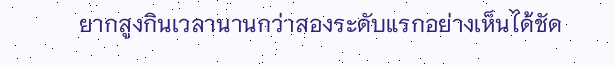ยากสูงกินเวลานานกว่าสองระดับแรกอย่างเห็นได้ชัด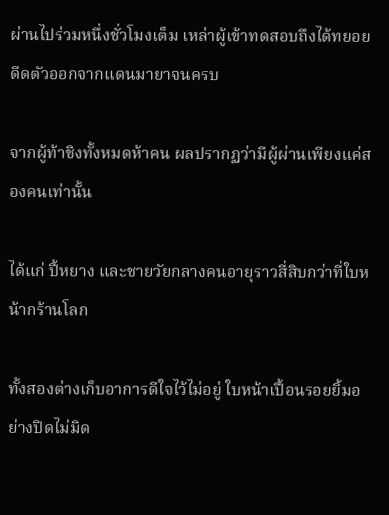ผ่านไปร่วมหนึ่งชั่วโมงเต็ม เหล่าผู้เข้าทดสอบถึงได้ทยอยดีดตัวออกจากแดนมายาจนครบ

จากผู้ท้าชิงทั้งหมดห้าคน ผลปรากฏว่ามีผู้ผ่านเพียงแค่สองคนเท่านั้น

ได้แก่ ปี้หยาง และชายวัยกลางคนอายุราวสี่สิบกว่าที่ใบหน้ากร้านโลก

ทั้งสองต่างเก็บอาการดีใจไว้ไม่อยู่ ใบหน้าเปื้อนรอยยิ้มอย่างปิดไม่มิด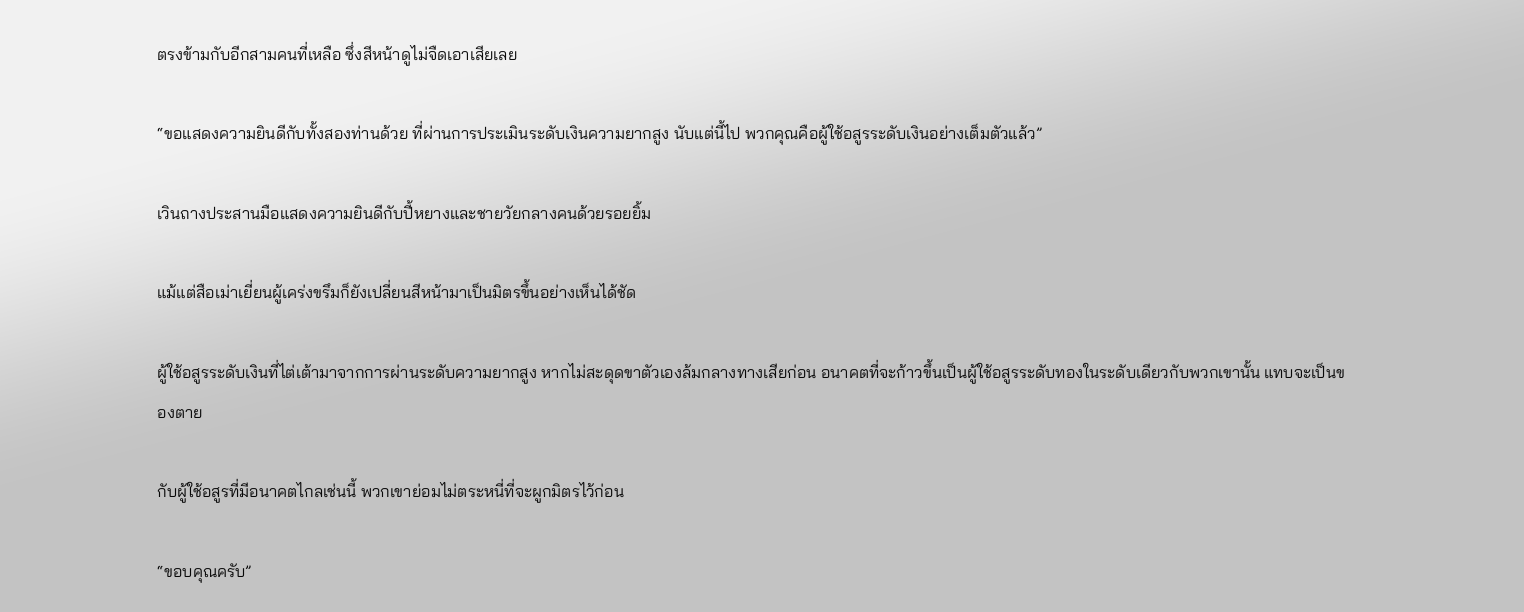ตรงข้ามกับอีกสามคนที่เหลือ ซึ่งสีหน้าดูไม่จืดเอาเสียเลย

“ขอแสดงความยินดีกับทั้งสองท่านด้วย ที่ผ่านการประเมินระดับเงินความยากสูง นับแต่นี้ไป พวกคุณคือผู้ใช้อสูรระดับเงินอย่างเต็มตัวแล้ว”

เวินถางประสานมือแสดงความยินดีกับปี้หยางและชายวัยกลางคนด้วยรอยยิ้ม

แม้แต่สือเม่าเยี่ยนผู้เคร่งขรึมก็ยังเปลี่ยนสีหน้ามาเป็นมิตรขึ้นอย่างเห็นได้ชัด

ผู้ใช้อสูรระดับเงินที่ไต่เต้ามาจากการผ่านระดับความยากสูง หากไม่สะดุดขาตัวเองล้มกลางทางเสียก่อน อนาคตที่จะก้าวขึ้นเป็นผู้ใช้อสูรระดับทองในระดับเดียวกับพวกเขานั้น แทบจะเป็นของตาย

กับผู้ใช้อสูรที่มีอนาคตไกลเช่นนี้ พวกเขาย่อมไม่ตระหนี่ที่จะผูกมิตรไว้ก่อน

“ขอบคุณครับ”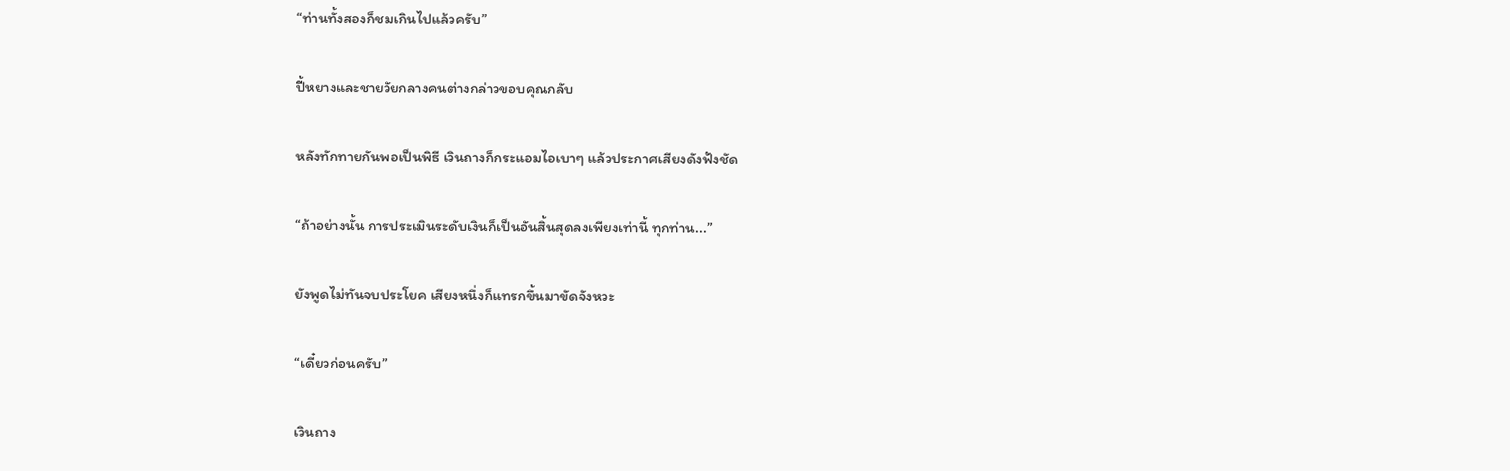“ท่านทั้งสองก็ชมเกินไปแล้วครับ”

ปี้หยางและชายวัยกลางคนต่างกล่าวขอบคุณกลับ

หลังทักทายกันพอเป็นพิธี เวินถางก็กระแอมไอเบาๆ แล้วประกาศเสียงดังฟังชัด

“ถ้าอย่างนั้น การประเมินระดับเงินก็เป็นอันสิ้นสุดลงเพียงเท่านี้ ทุกท่าน...”

ยังพูดไม่ทันจบประโยค เสียงหนึ่งก็แทรกขึ้นมาขัดจังหวะ

“เดี๋ยวก่อนครับ”

เวินถาง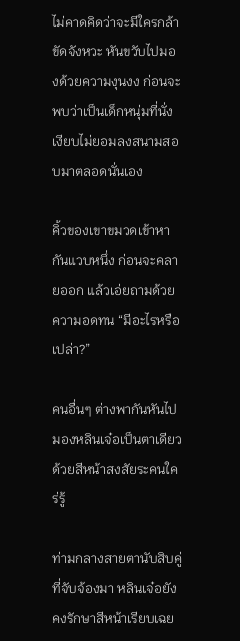ไม่คาดคิดว่าจะมีใครกล้าขัดจังหวะ หันขวับไปมองด้วยความงุนงง ก่อนจะพบว่าเป็นเด็กหนุ่มที่นั่งเงียบไม่ยอมลงสนามสอบมาตลอดนั่นเอง

คิ้วของเขาขมวดเข้าหากันแวบหนึ่ง ก่อนจะคลายออก แล้วเอ่ยถามด้วยความอดทน “มีอะไรหรือเปล่า?”

คนอื่นๆ ต่างพากันหันไปมองหลินเจ๋อเป็นตาเดียว ด้วยสีหน้าสงสัยระคนใคร่รู้

ท่ามกลางสายตานับสิบคู่ที่จับจ้องมา หลินเจ๋อยังคงรักษาสีหน้าเรียบเฉย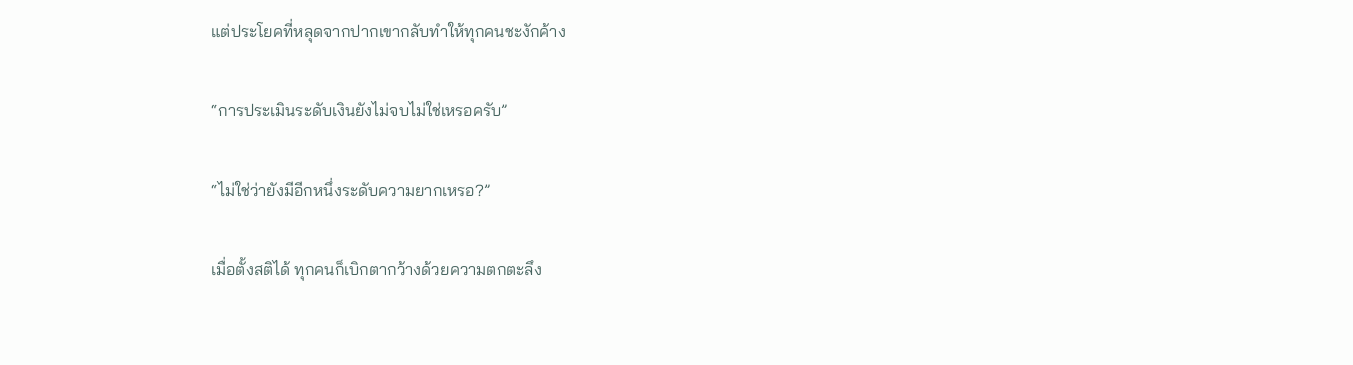แต่ประโยคที่หลุดจากปากเขากลับทำให้ทุกคนชะงักค้าง

“การประเมินระดับเงินยังไม่จบไม่ใช่เหรอครับ”

“ไม่ใช่ว่ายังมีอีกหนึ่งระดับความยากเหรอ?”

เมื่อตั้งสติได้ ทุกคนก็เบิกตากว้างด้วยความตกตะลึง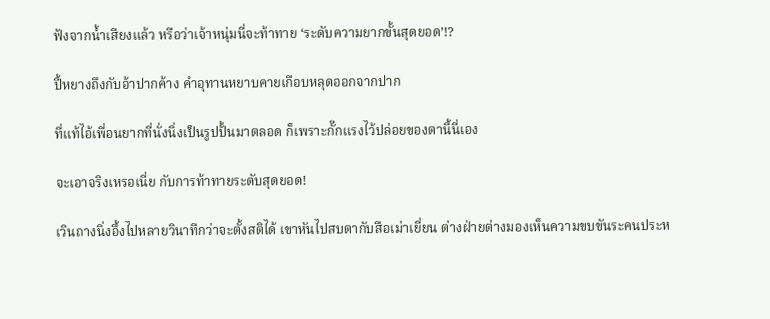ฟังจากน้ำเสียงแล้ว หรือว่าเจ้าหนุ่มนี่จะท้าทาย ‘ระดับความยากขั้นสุดยอด’!?

ปี้หยางถึงกับอ้าปากค้าง คำอุทานหยาบคายเกือบหลุดออกจากปาก

ที่แท้ไอ้เพื่อนยากที่นั่งนิ่งเป็นรูปปั้นมาตลอด ก็เพราะกั๊กแรงไว้ปล่อยของตานี้นี่เอง

จะเอาจริงเหรอเนี่ย กับการท้าทายระดับสุดยอด!

เวินถางนิ่งอึ้งไปหลายวินาทีกว่าจะตั้งสติได้ เขาหันไปสบตากับสือเม่าเยี่ยน ต่างฝ่ายต่างมองเห็นความขบขันระคนประห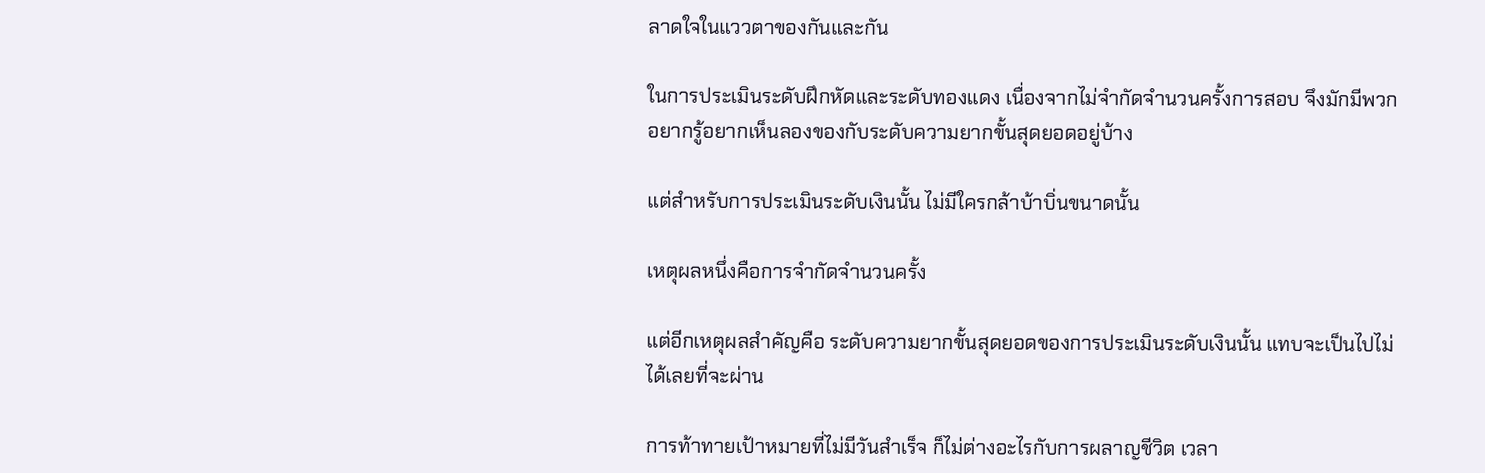ลาดใจในแววตาของกันและกัน

ในการประเมินระดับฝึกหัดและระดับทองแดง เนื่องจากไม่จำกัดจำนวนครั้งการสอบ จึงมักมีพวกอยากรู้อยากเห็นลองของกับระดับความยากขั้นสุดยอดอยู่บ้าง

แต่สำหรับการประเมินระดับเงินนั้น ไม่มีใครกล้าบ้าบิ่นขนาดนั้น

เหตุผลหนึ่งคือการจำกัดจำนวนครั้ง

แต่อีกเหตุผลสำคัญคือ ระดับความยากขั้นสุดยอดของการประเมินระดับเงินนั้น แทบจะเป็นไปไม่ได้เลยที่จะผ่าน

การท้าทายเป้าหมายที่ไม่มีวันสำเร็จ ก็ไม่ต่างอะไรกับการผลาญชีวิต เวลา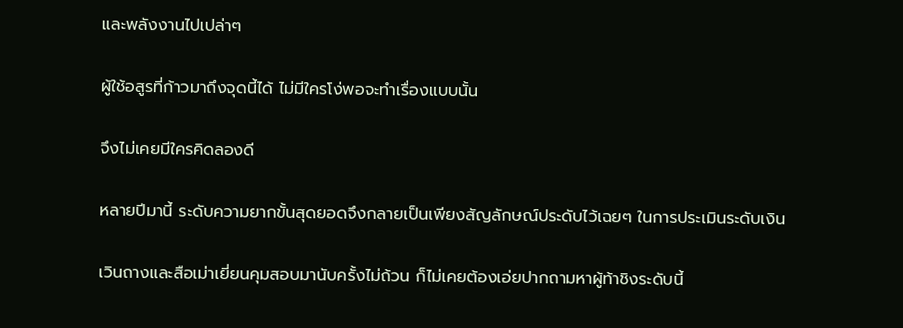และพลังงานไปเปล่าๆ

ผู้ใช้อสูรที่ก้าวมาถึงจุดนี้ได้ ไม่มีใครโง่พอจะทำเรื่องแบบนั้น

จึงไม่เคยมีใครคิดลองดี

หลายปีมานี้ ระดับความยากขั้นสุดยอดจึงกลายเป็นเพียงสัญลักษณ์ประดับไว้เฉยๆ ในการประเมินระดับเงิน

เวินถางและสือเม่าเยี่ยนคุมสอบมานับครั้งไม่ถ้วน ก็ไม่เคยต้องเอ่ยปากถามหาผู้ท้าชิงระดับนี้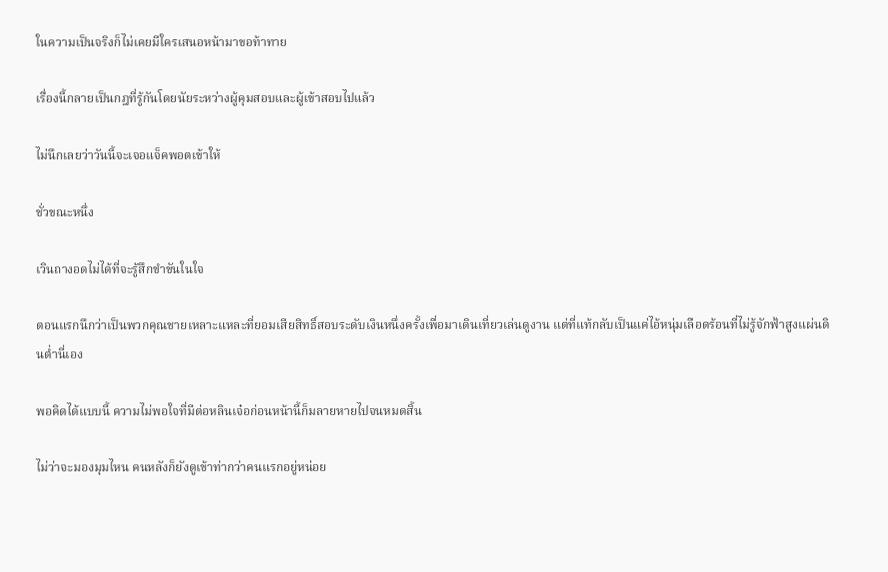ในความเป็นจริงก็ไม่เคยมีใครเสนอหน้ามาขอท้าทาย

เรื่องนี้กลายเป็นกฎที่รู้กันโดยนัยระหว่างผู้คุมสอบและผู้เข้าสอบไปแล้ว

ไม่นึกเลยว่าวันนี้จะเจอแจ็คพอตเข้าให้

ชั่วขณะหนึ่ง

เวินถางอดไม่ได้ที่จะรู้สึกขำขันในใจ

ตอนแรกนึกว่าเป็นพวกคุณชายเหลาะแหละที่ยอมเสียสิทธิ์สอบระดับเงินหนึ่งครั้งเพื่อมาเดินเที่ยวเล่นดูงาน แต่ที่แท้กลับเป็นแค่ไอ้หนุ่มเลือดร้อนที่ไม่รู้จักฟ้าสูงแผ่นดินต่ำนี่เอง

พอคิดได้แบบนี้ ความไม่พอใจที่มีต่อหลินเจ๋อก่อนหน้านี้ก็มลายหายไปจนหมดสิ้น

ไม่ว่าจะมองมุมไหน คนหลังก็ยังดูเข้าท่ากว่าคนแรกอยู่หน่อย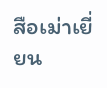สือเม่าเยี่ยน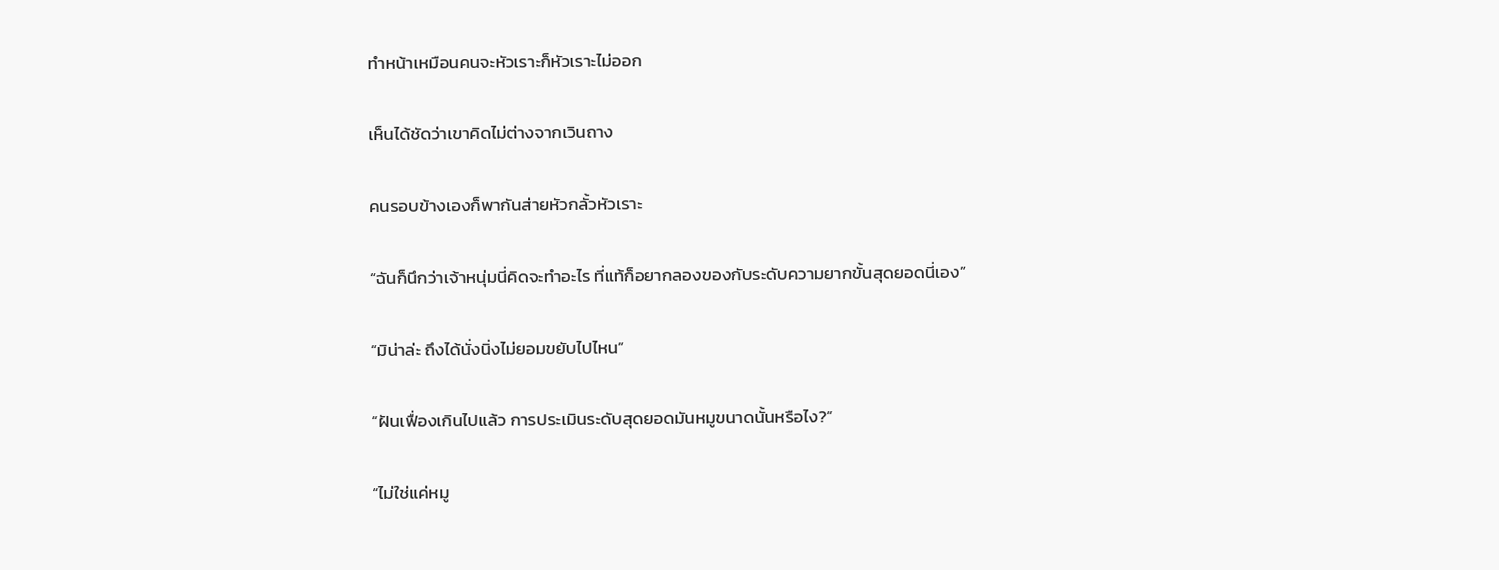ทำหน้าเหมือนคนจะหัวเราะก็หัวเราะไม่ออก

เห็นได้ชัดว่าเขาคิดไม่ต่างจากเวินถาง

คนรอบข้างเองก็พากันส่ายหัวกลั้วหัวเราะ

“ฉันก็นึกว่าเจ้าหนุ่มนี่คิดจะทำอะไร ที่แท้ก็อยากลองของกับระดับความยากขั้นสุดยอดนี่เอง”

“มิน่าล่ะ ถึงได้นั่งนิ่งไม่ยอมขยับไปไหน”

“ฝันเฟื่องเกินไปแล้ว การประเมินระดับสุดยอดมันหมูขนาดนั้นหรือไง?”

“ไม่ใช่แค่หมู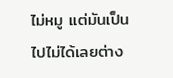ไม่หมู แต่มันเป็นไปไม่ได้เลยต่าง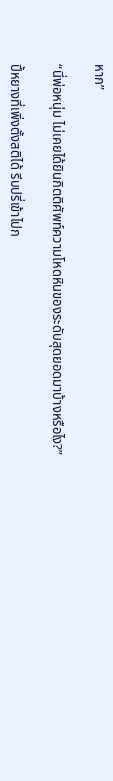หาก”

“นี่พ่อหนุ่ม ไม่เคยได้ยินกิตติศัพท์ความโหดหินของระดับสุดยอดมาบ้างหรือไง?”

ปี้หยางที่เพิ่งตั้งสติได้ รีบปรี่เข้าไปก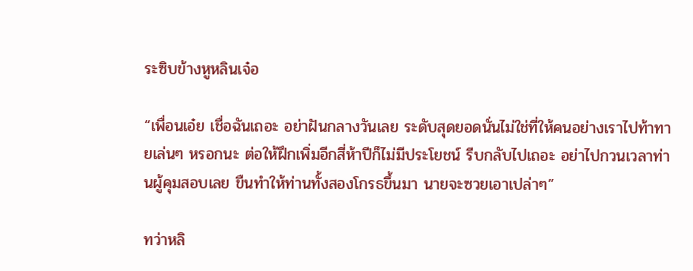ระซิบข้างหูหลินเจ๋อ

“เพื่อนเอ๋ย เชื่อฉันเถอะ อย่าฝันกลางวันเลย ระดับสุดยอดนั่นไม่ใช่ที่ให้คนอย่างเราไปท้าทายเล่นๆ หรอกนะ ต่อให้ฝึกเพิ่มอีกสี่ห้าปีก็ไม่มีประโยชน์ รีบกลับไปเถอะ อย่าไปกวนเวลาท่านผู้คุมสอบเลย ขืนทำให้ท่านทั้งสองโกรธขึ้นมา นายจะซวยเอาเปล่าๆ”

ทว่าหลิ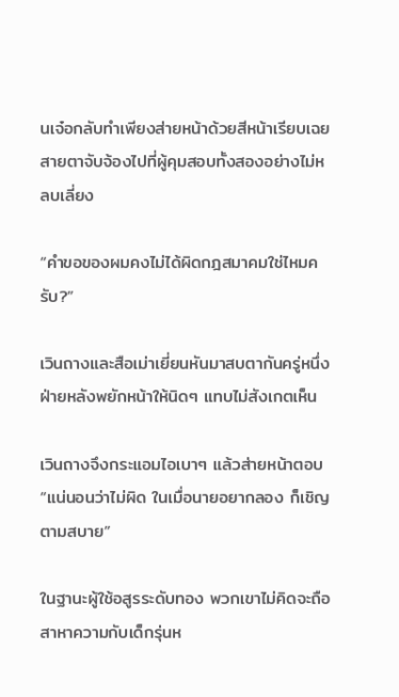นเจ๋อกลับทำเพียงส่ายหน้าด้วยสีหน้าเรียบเฉย สายตาจับจ้องไปที่ผู้คุมสอบทั้งสองอย่างไม่หลบเลี่ยง

“คำขอของผมคงไม่ได้ผิดกฎสมาคมใช่ไหมครับ?”

เวินถางและสือเม่าเยี่ยนหันมาสบตากันครู่หนึ่ง ฝ่ายหลังพยักหน้าให้นิดๆ แทบไม่สังเกตเห็น

เวินถางจึงกระแอมไอเบาๆ แล้วส่ายหน้าตอบ “แน่นอนว่าไม่ผิด ในเมื่อนายอยากลอง ก็เชิญตามสบาย”

ในฐานะผู้ใช้อสูรระดับทอง พวกเขาไม่คิดจะถือสาหาความกับเด็กรุ่นห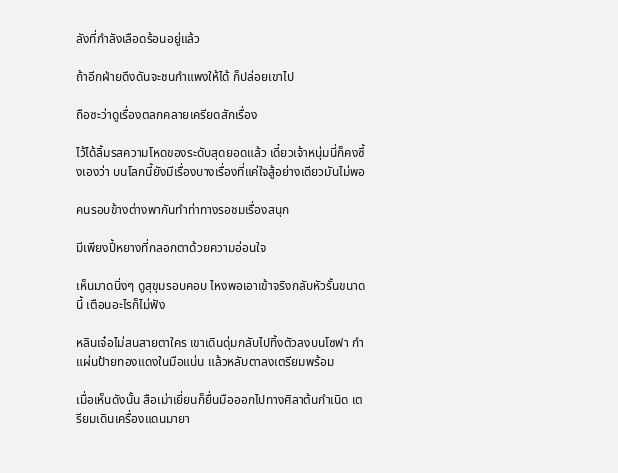ลังที่กำลังเลือดร้อนอยู่แล้ว

ถ้าอีกฝ่ายดึงดันจะชนกำแพงให้ได้ ก็ปล่อยเขาไป

ถือซะว่าดูเรื่องตลกคลายเครียดสักเรื่อง

ไว้ได้ลิ้มรสความโหดของระดับสุดยอดแล้ว เดี๋ยวเจ้าหนุ่มนี่ก็คงซึ้งเองว่า บนโลกนี้ยังมีเรื่องบางเรื่องที่แค่ใจสู้อย่างเดียวมันไม่พอ

คนรอบข้างต่างพากันทำท่าทางรอชมเรื่องสนุก

มีเพียงปี้หยางที่กลอกตาด้วยความอ่อนใจ

เห็นมาดนิ่งๆ ดูสุขุมรอบคอบ ไหงพอเอาเข้าจริงกลับหัวรั้นขนาดนี้ เตือนอะไรก็ไม่ฟัง

หลินเจ๋อไม่สนสายตาใคร เขาเดินดุ่มกลับไปทิ้งตัวลงบนโซฟา กำแผ่นป้ายทองแดงในมือแน่น แล้วหลับตาลงเตรียมพร้อม

เมื่อเห็นดังนั้น สือเม่าเยี่ยนก็ยื่นมือออกไปทางศิลาต้นกำเนิด เตรียมเดินเครื่องแดนมายา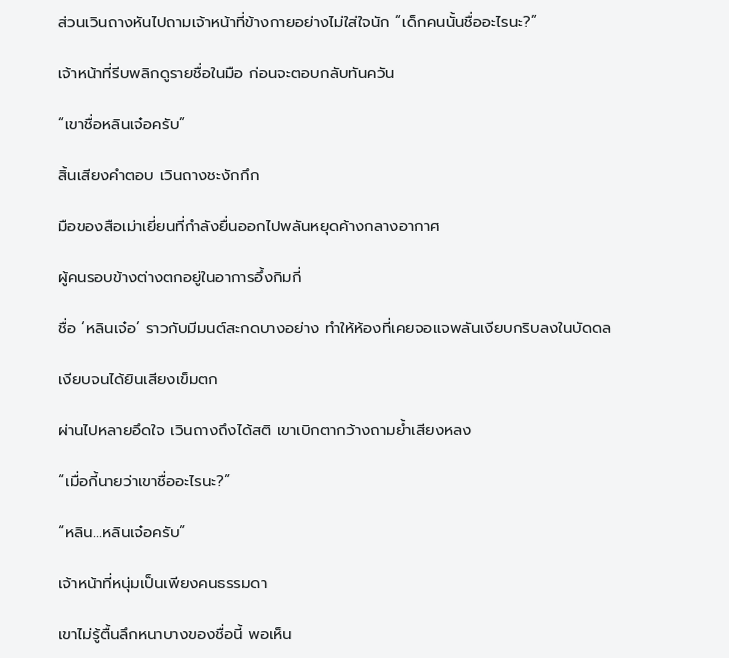ส่วนเวินถางหันไปถามเจ้าหน้าที่ข้างกายอย่างไม่ใส่ใจนัก “เด็กคนนั้นชื่ออะไรนะ?”

เจ้าหน้าที่รีบพลิกดูรายชื่อในมือ ก่อนจะตอบกลับทันควัน

“เขาชื่อหลินเจ๋อครับ”

สิ้นเสียงคำตอบ เวินถางชะงักกึก

มือของสือเม่าเยี่ยนที่กำลังยื่นออกไปพลันหยุดค้างกลางอากาศ

ผู้คนรอบข้างต่างตกอยู่ในอาการอึ้งกิมกี่

ชื่อ ‘หลินเจ๋อ’ ราวกับมีมนต์สะกดบางอย่าง ทำให้ห้องที่เคยจอแจพลันเงียบกริบลงในบัดดล

เงียบจนได้ยินเสียงเข็มตก

ผ่านไปหลายอึดใจ เวินถางถึงได้สติ เขาเบิกตากว้างถามย้ำเสียงหลง

“เมื่อกี้นายว่าเขาชื่ออะไรนะ?”

“หลิน...หลินเจ๋อครับ”

เจ้าหน้าที่หนุ่มเป็นเพียงคนธรรมดา

เขาไม่รู้ตื้นลึกหนาบางของชื่อนี้ พอเห็น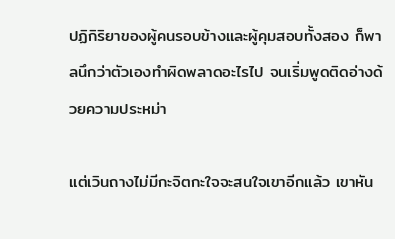ปฏิกิริยาของผู้คนรอบข้างและผู้คุมสอบทั้งสอง ก็พาลนึกว่าตัวเองทำผิดพลาดอะไรไป จนเริ่มพูดติดอ่างด้วยความประหม่า

แต่เวินถางไม่มีกะจิตกะใจจะสนใจเขาอีกแล้ว เขาหัน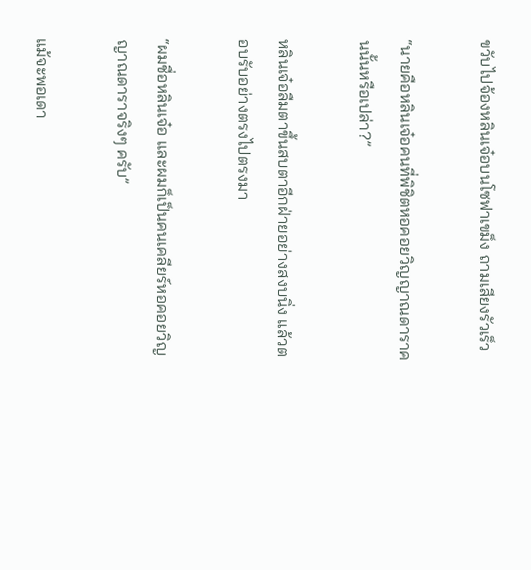ขวับไปจ้องหลินเจ๋อบนโซฟาเขม็ง ถามเสียงรัวเร็ว

“นายคือหลินเจ๋อคนที่พิชิตหอคอยวิญญาณดาราคนนั้นหรือเปล่า?”

หลินเจ๋อลืมตาขึ้นสบตาอีกฝ่ายอย่างสงบนิ่ง แล้วตอบรับอย่างตรงไปตรงมา

“ผมชื่อหลินเจ๋อ และผมก็เป็นคนเคลียร์หอคอยวิญญาณดาราจริงๆ ครับ”

แม้จะพอเดา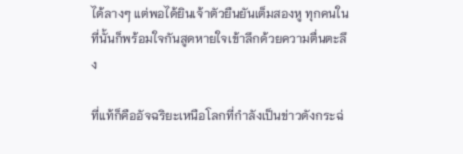ได้ลางๆ แต่พอได้ยินเจ้าตัวยืนยันเต็มสองหู ทุกคนในที่นั้นก็พร้อมใจกันสูดหายใจเข้าลึกด้วยความตื่นตะลึง

ที่แท้ก็คืออัจฉริยะเหนือโลกที่กำลังเป็นข่าวดังกระฉ่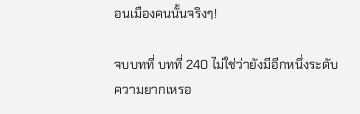อนเมืองคนนั้นจริงๆ!

จบบทที่ บทที่ 240 ไม่ใช่ว่ายังมีอีกหนึ่งระดับความยากเหรอ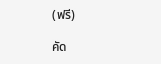(ฟรี)

คัด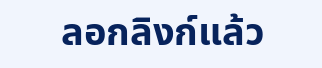ลอกลิงก์แล้ว